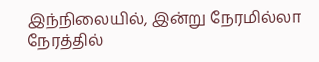இந்நிலையில், இன்று நேரமில்லா நேரத்தில்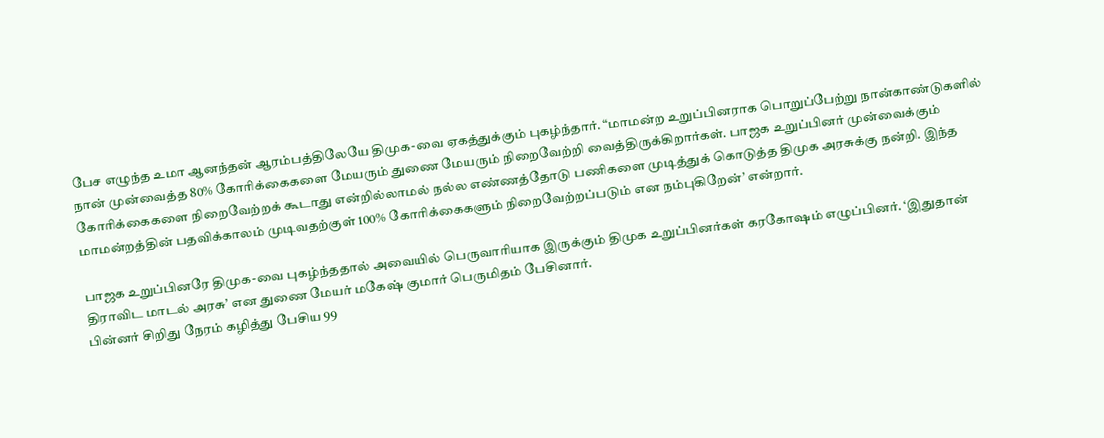பேச எழுந்த உமா ஆனந்தன் ஆரம்பத்திலேயே திமுக-வை ஏகத்துக்கும் புகழ்ந்தார். “மாமன்ற உறுப்பினராக பொறுப்பேற்று நான்காண்டுகளில் நான் முன்வைத்த 80% கோரிக்கைகளை மேயரும் துணை மேயரும் நிறைவேற்றி வைத்திருக்கிறார்கள். பாஜக உறுப்பினர் முன்வைக்கும் கோரிக்கைகளை நிறைவேற்றக் கூடாது என்றில்லாமல் நல்ல எண்ணத்தோடு பணிகளை முடித்துக் கொடுத்த திமுக அரசுக்கு நன்றி. இந்த மாமன்றத்தின் பதவிக்காலம் முடிவதற்குள் 100% கோரிக்கைகளும் நிறைவேற்றப்படும் என நம்புகிறேன்’ என்றார்.

பாஜக உறுப்பினரே திமுக-வை புகழ்ந்ததால் அவையில் பெருவாரியாக இருக்கும் திமுக உறுப்பினர்கள் கரகோஷம் எழுப்பினர். ‘இதுதான் திராவிட மாடல் அரசு’ என துணை மேயர் மகேஷ் குமார் பெருமிதம் பேசினார்.
பின்னர் சிறிது நேரம் கழித்து பேசிய 99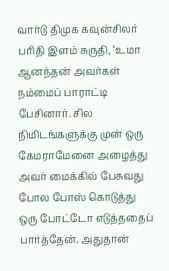வார்டு திமுக கவுன்சிலர் பரிதி இளம் சுருதி, ‘உமா ஆனந்தன் அவர்கள் நம்மைப் பாராட்டி பேசினார். சில நிமிடங்களுக்கு முன் ஒரு கேமராமேனை அழைத்து அவர் மைக்கில் பேசுவது போல போஸ் கொடுத்து ஒரு போட்டோ எடுத்ததைப் பார்த்தேன். அதுதான்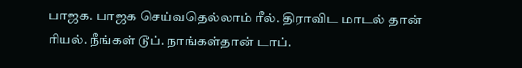பாஜக. பாஜக செய்வதெல்லாம் ரீல். திராவிட மாடல் தான் ரியல். நீங்கள் டூப். நாங்கள்தான் டாப்.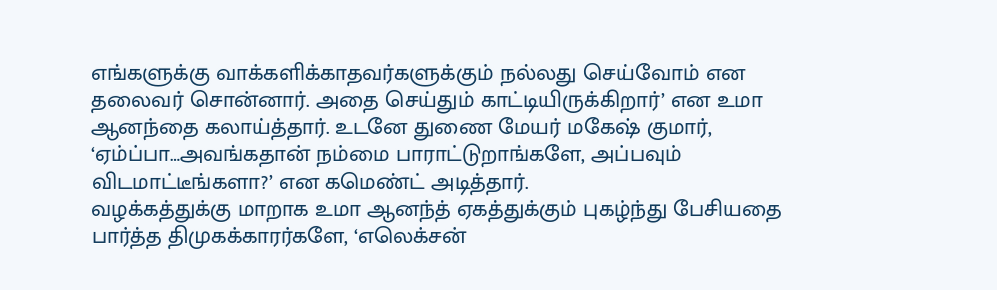எங்களுக்கு வாக்களிக்காதவர்களுக்கும் நல்லது செய்வோம் என தலைவர் சொன்னார். அதை செய்தும் காட்டியிருக்கிறார்’ என உமா ஆனந்தை கலாய்த்தார். உடனே துணை மேயர் மகேஷ் குமார், ‘ஏம்ப்பா…அவங்கதான் நம்மை பாராட்டுறாங்களே, அப்பவும் விடமாட்டீங்களா?’ என கமெண்ட் அடித்தார்.
வழக்கத்துக்கு மாறாக உமா ஆனந்த் ஏகத்துக்கும் புகழ்ந்து பேசியதை பார்த்த திமுகக்காரர்களே, ‘எலெக்சன்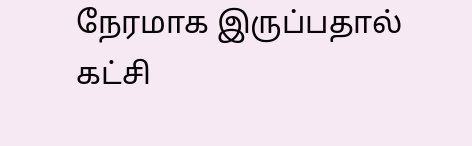நேரமாக இருப்பதால் கட்சி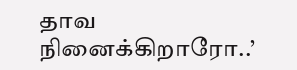தாவ நினைக்கிறாரோ..’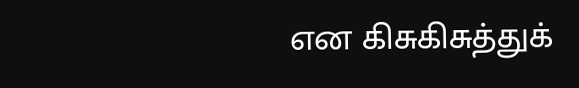என கிசுகிசுத்துக்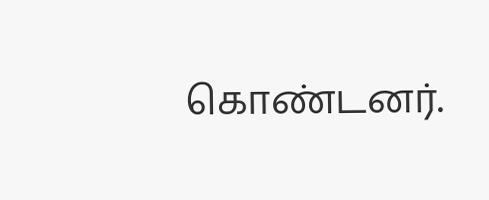கொண்டனர்.